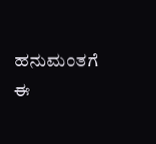ಹನುಮಂತಗೆ ಈ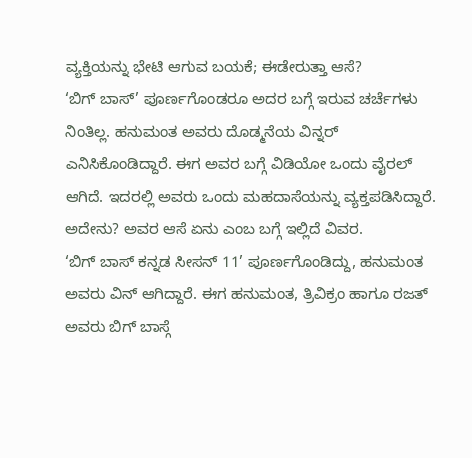ವ್ಯಕ್ತಿಯನ್ನು ಭೇಟಿ ಆಗುವ ಬಯಕೆ; ಈಡೇರುತ್ತಾ ಆಸೆ?
‘ಬಿಗ್ ಬಾಸ್’ ಪೂರ್ಣಗೊಂಡರೂ ಅದರ ಬಗ್ಗೆ ಇರುವ ಚರ್ಚೆಗಳು ನಿಂತಿಲ್ಲ. ಹನುಮಂತ ಅವರು ದೊಡ್ಮನೆಯ ವಿನ್ನರ್ ಎನಿಸಿಕೊಂಡಿದ್ದಾರೆ. ಈಗ ಅವರ ಬಗ್ಗೆ ವಿಡಿಯೋ ಒಂದು ವೈರಲ್ ಆಗಿದೆ. ಇದರಲ್ಲಿ ಅವರು ಒಂದು ಮಹದಾಸೆಯನ್ನು ವ್ಯಕ್ತಪಡಿಸಿದ್ದಾರೆ. ಅದೇನು? ಅವರ ಆಸೆ ಏನು ಎಂಬ ಬಗ್ಗೆ ಇಲ್ಲಿದೆ ವಿವರ.
‘ಬಿಗ್ ಬಾಸ್ ಕನ್ನಡ ಸೀಸನ್ 11’ ಪೂರ್ಣಗೊಂಡಿದ್ದು, ಹನುಮಂತ ಅವರು ವಿನ್ ಆಗಿದ್ದಾರೆ. ಈಗ ಹನುಮಂತ, ತ್ರಿವಿಕ್ರಂ ಹಾಗೂ ರಜತ್ ಅವರು ಬಿಗ್ ಬಾಸ್ಗೆ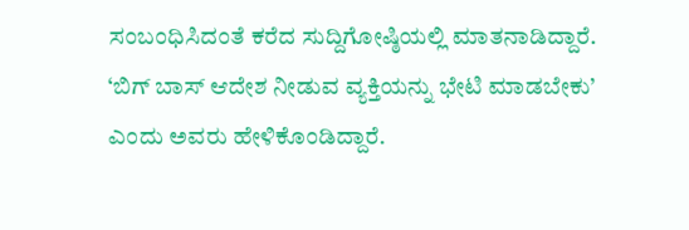ಸಂಬಂಧಿಸಿದಂತೆ ಕರೆದ ಸುದ್ದಿಗೋಷ್ಠಿಯಲ್ಲಿ ಮಾತನಾಡಿದ್ದಾರೆ. ‘ಬಿಗ್ ಬಾಸ್ ಆದೇಶ ನೀಡುವ ವ್ಯಕ್ತಿಯನ್ನು ಭೇಟಿ ಮಾಡಬೇಕು’ ಎಂದು ಅವರು ಹೇಳಿಕೊಂಡಿದ್ದಾರೆ.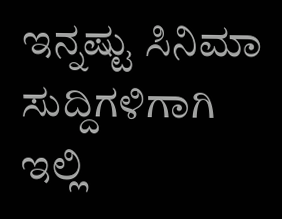ಇನ್ನಷ್ಟು ಸಿನಿಮಾ ಸುದ್ದಿಗಳಿಗಾಗಿ ಇಲ್ಲಿ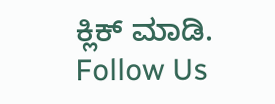ಕ್ಲಿಕ್ ಮಾಡಿ.
Follow Us